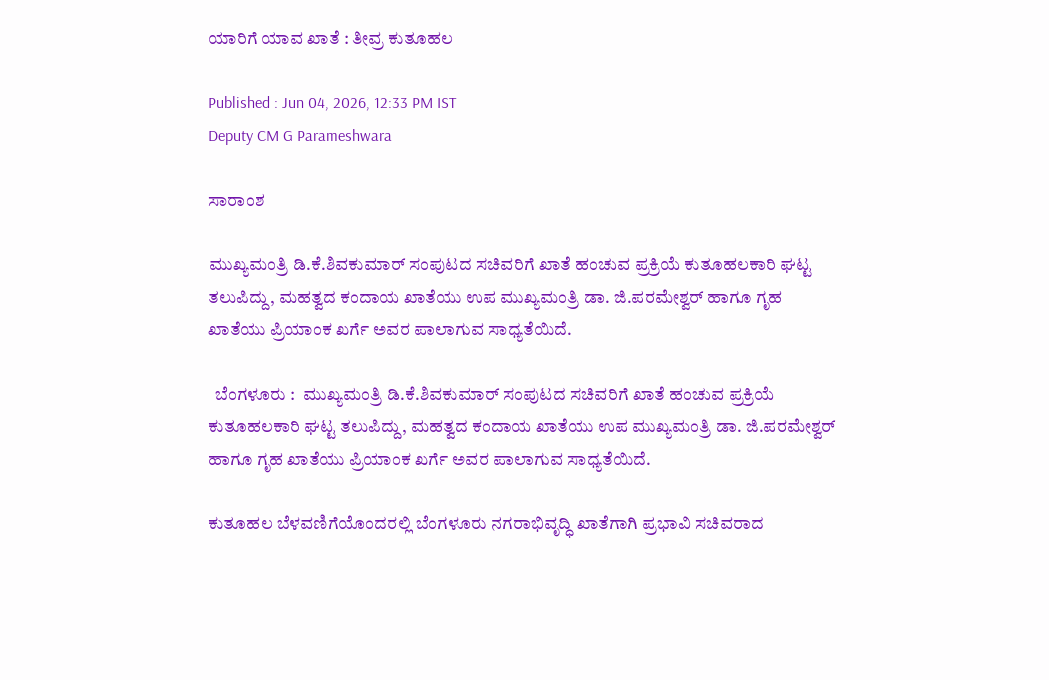ಯಾರಿಗೆ ಯಾವ ಖಾತೆ : ತೀವ್ರ ಕುತೂಹಲ

Published : Jun 04, 2026, 12:33 PM IST
Deputy CM G Parameshwara

ಸಾರಾಂಶ

ಮುಖ್ಯಮಂತ್ರಿ ಡಿ.ಕೆ.ಶಿವಕುಮಾರ್‌ ಸಂಪುಟದ ಸಚಿವರಿಗೆ ಖಾತೆ ಹಂಚುವ ಪ್ರಕ್ರಿಯೆ ಕುತೂಹಲಕಾರಿ ಘಟ್ಟ ತಲುಪಿದ್ದು, ಮಹತ್ವದ ಕಂದಾಯ ಖಾತೆಯು ಉಪ ಮುಖ್ಯಮಂತ್ರಿ ಡಾ. ಜಿ.ಪರಮೇಶ್ವರ್‌ ಹಾಗೂ ಗೃಹ ಖಾತೆಯು ಪ್ರಿಯಾಂಕ ಖರ್ಗೆ ಅವರ ಪಾಲಾಗುವ ಸಾಧ್ಯತೆಯಿದೆ.

  ಬೆಂಗಳೂರು :  ಮುಖ್ಯಮಂತ್ರಿ ಡಿ.ಕೆ.ಶಿವಕುಮಾರ್‌ ಸಂಪುಟದ ಸಚಿವರಿಗೆ ಖಾತೆ ಹಂಚುವ ಪ್ರಕ್ರಿಯೆ ಕುತೂಹಲಕಾರಿ ಘಟ್ಟ ತಲುಪಿದ್ದು, ಮಹತ್ವದ ಕಂದಾಯ ಖಾತೆಯು ಉಪ ಮುಖ್ಯಮಂತ್ರಿ ಡಾ. ಜಿ.ಪರಮೇಶ್ವರ್‌ ಹಾಗೂ ಗೃಹ ಖಾತೆಯು ಪ್ರಿಯಾಂಕ ಖರ್ಗೆ ಅವರ ಪಾಲಾಗುವ ಸಾಧ್ಯತೆಯಿದೆ.

ಕುತೂಹಲ ಬೆಳವಣಿಗೆಯೊಂದರಲ್ಲಿ ಬೆಂಗಳೂರು ನಗರಾಭಿವೃದ್ಧಿ ಖಾತೆಗಾಗಿ ಪ್ರಭಾವಿ ಸಚಿವರಾದ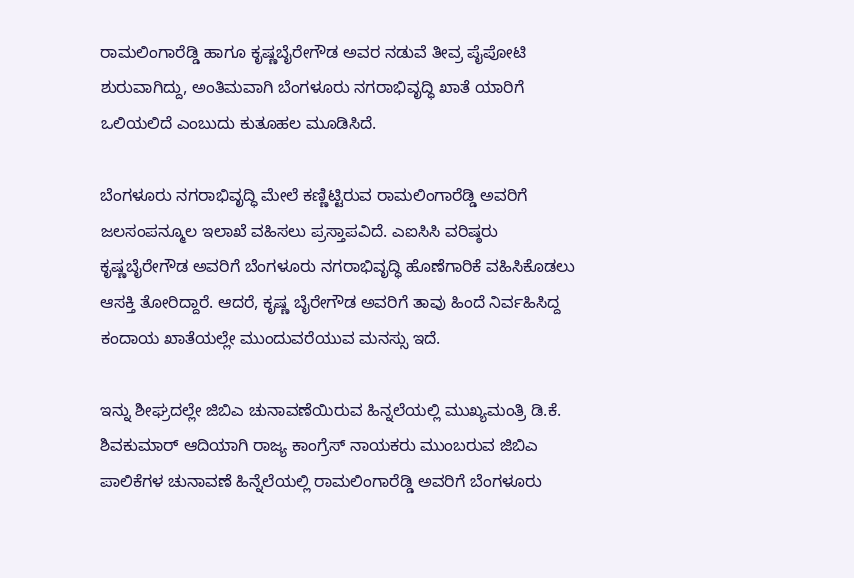ರಾಮಲಿಂಗಾರೆಡ್ಡಿ ಹಾಗೂ ಕೃಷ್ಣಬೈರೇಗೌಡ ಅವರ ನಡುವೆ ತೀವ್ರ ಪೈಪೋಟಿ ಶುರುವಾಗಿದ್ದು, ಅಂತಿಮವಾಗಿ ಬೆಂಗಳೂರು ನಗರಾಭಿವೃದ್ಧಿ ಖಾತೆ ಯಾರಿಗೆ ಒಲಿಯಲಿದೆ ಎಂಬುದು ಕುತೂಹಲ ಮೂಡಿಸಿದೆ.

ಬೆಂಗಳೂರು ನಗರಾಭಿವೃದ್ಧಿ ಮೇಲೆ ಕಣ್ಣಿಟ್ಟಿರುವ ರಾಮಲಿಂಗಾರೆಡ್ಡಿ ಅವರಿಗೆ ಜಲಸಂಪನ್ಮೂಲ ಇಲಾಖೆ ವಹಿಸಲು ಪ್ರಸ್ತಾಪವಿದೆ. ಎಐಸಿಸಿ ವರಿಷ್ಠರು ಕೃಷ್ಣಬೈರೇಗೌಡ ಅವರಿಗೆ ಬೆಂಗಳೂರು ನಗರಾಭಿವೃದ್ಧಿ ಹೊಣೆಗಾರಿಕೆ ವಹಿಸಿಕೊಡಲು ಆಸಕ್ತಿ ತೋರಿದ್ದಾರೆ. ಆದರೆ, ಕೃಷ್ಣ ಬೈರೇಗೌಡ ಅವರಿಗೆ ತಾವು ಹಿಂದೆ ನಿರ್ವಹಿಸಿದ್ದ ಕಂದಾಯ ಖಾತೆಯಲ್ಲೇ ಮುಂದುವರೆಯುವ ಮನಸ್ಸು ಇದೆ.

ಇನ್ನು ಶೀಘ್ರದಲ್ಲೇ ಜಿಬಿಎ ಚುನಾವಣೆಯಿರುವ ಹಿನ್ನಲೆಯಲ್ಲಿ ಮುಖ್ಯಮಂತ್ರಿ ಡಿ.ಕೆ. ಶಿವಕುಮಾರ್‌ ಆದಿಯಾಗಿ ರಾಜ್ಯ ಕಾಂಗ್ರೆಸ್‌ ನಾಯಕರು ಮುಂಬರುವ ಜಿಬಿಎ ಪಾಲಿಕೆಗಳ ಚುನಾವಣೆ ಹಿನ್ನೆಲೆಯಲ್ಲಿ ರಾಮಲಿಂಗಾರೆಡ್ಡಿ ಅವರಿಗೆ ಬೆಂಗಳೂರು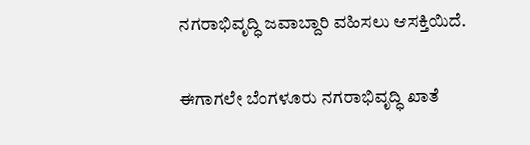ನಗರಾಭಿವೃದ್ಧಿ ಜವಾಬ್ದಾರಿ ವಹಿಸಲು ಆಸಕ್ತಿಯಿದೆ.

ಈಗಾಗಲೇ ಬೆಂಗಳೂರು ನಗರಾಭಿವೃದ್ಧಿ ಖಾತೆ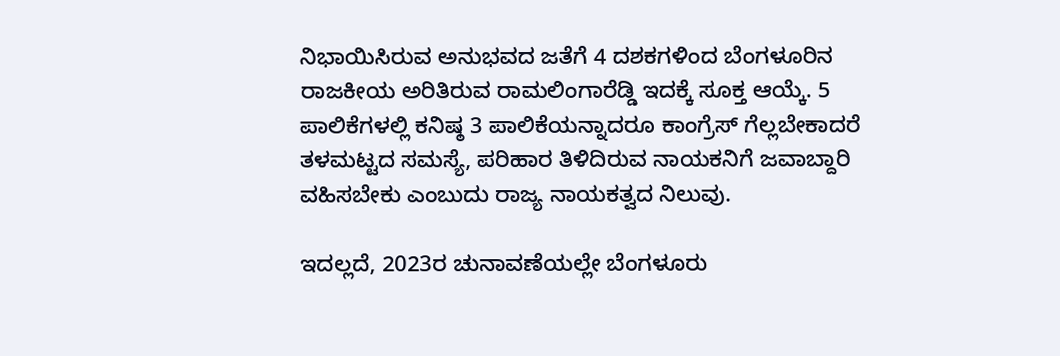ನಿಭಾಯಿಸಿರುವ ಅನುಭವದ ಜತೆಗೆ 4 ದಶಕಗಳಿಂದ ಬೆಂಗಳೂರಿನ ರಾಜಕೀಯ ಅರಿತಿರುವ ರಾಮಲಿಂಗಾರೆಡ್ಡಿ ಇದಕ್ಕೆ ಸೂಕ್ತ ಆಯ್ಕೆ. 5 ಪಾಲಿಕೆಗಳಲ್ಲಿ ಕನಿಷ್ಠ 3 ಪಾಲಿಕೆಯನ್ನಾದರೂ ಕಾಂಗ್ರೆಸ್‌ ಗೆಲ್ಲಬೇಕಾದರೆ ತಳಮಟ್ಟದ ಸಮಸ್ಯೆ, ಪರಿಹಾರ ತಿಳಿದಿರುವ ನಾಯಕನಿಗೆ ಜವಾಬ್ದಾರಿ ವಹಿಸಬೇಕು ಎಂಬುದು ರಾಜ್ಯ ನಾಯಕತ್ವದ ನಿಲುವು.

ಇದಲ್ಲದೆ, 2023ರ ಚುನಾವಣೆಯಲ್ಲೇ ಬೆಂಗಳೂರು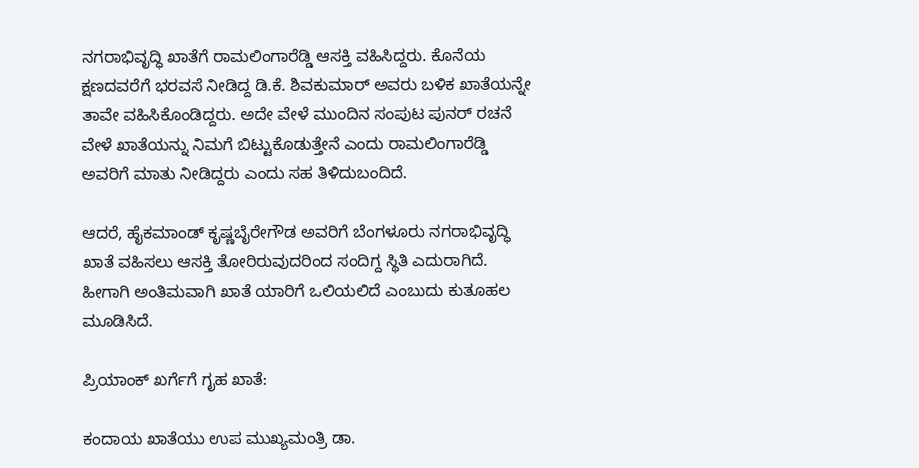ನಗರಾಭಿವೃದ್ಧಿ ಖಾತೆಗೆ ರಾಮಲಿಂಗಾರೆಡ್ಡಿ ಆಸಕ್ತಿ ವಹಿಸಿದ್ದರು. ಕೊನೆಯ ಕ್ಷಣದವರೆಗೆ ಭರವಸೆ ನೀಡಿದ್ದ ಡಿ.ಕೆ. ಶಿವಕುಮಾರ್‌ ಅವರು ಬಳಿಕ ಖಾತೆಯನ್ನೇ ತಾವೇ ವಹಿಸಿಕೊಂಡಿದ್ದರು. ಅದೇ ವೇಳೆ ಮುಂದಿನ ಸಂಪುಟ ಪುನರ್‌ ರಚನೆ ವೇಳೆ ಖಾತೆಯನ್ನು ನಿಮಗೆ ಬಿಟ್ಟುಕೊಡುತ್ತೇನೆ ಎಂದು ರಾಮಲಿಂಗಾರೆಡ್ಡಿ ಅವರಿಗೆ ಮಾತು ನೀಡಿದ್ದರು ಎಂದು ಸಹ ತಿಳಿದುಬಂದಿದೆ.

ಆದರೆ, ಹೈಕಮಾಂಡ್‌ ಕೃಷ್ಣಬೈರೇಗೌಡ ಅವರಿಗೆ ಬೆಂಗಳೂರು ನಗರಾಭಿವೃದ್ಧಿ ಖಾತೆ ವಹಿಸಲು ಆಸಕ್ತಿ ತೋರಿರುವುದರಿಂದ ಸಂದಿಗ್ದ ಸ್ಥಿತಿ ಎದುರಾಗಿದೆ. ಹೀಗಾಗಿ ಅಂತಿಮವಾಗಿ ಖಾತೆ ಯಾರಿಗೆ ಒಲಿಯಲಿದೆ ಎಂಬುದು ಕುತೂಹಲ ಮೂಡಿಸಿದೆ.

ಪ್ರಿಯಾಂಕ್‌ ಖರ್ಗೆಗೆ ಗೃಹ ಖಾತೆ:

ಕಂದಾಯ ಖಾತೆಯು ಉಪ ಮುಖ್ಯಮಂತ್ರಿ ಡಾ.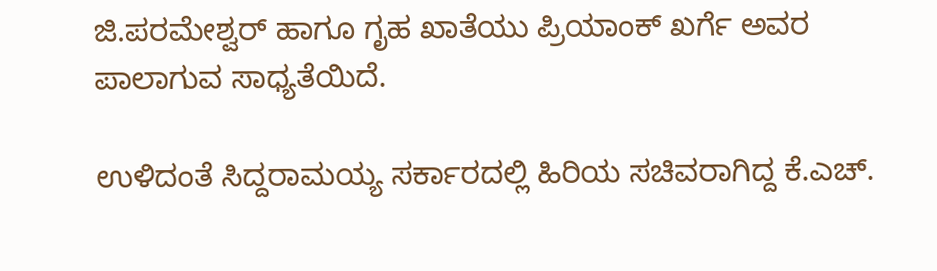ಜಿ.ಪರಮೇಶ್ವರ್‌ ಹಾಗೂ ಗೃಹ ಖಾತೆಯು ಪ್ರಿಯಾಂಕ್ ಖರ್ಗೆ ಅವರ ಪಾಲಾಗುವ ಸಾಧ್ಯತೆಯಿದೆ.

ಉಳಿದಂತೆ ಸಿದ್ದರಾಮಯ್ಯ ಸರ್ಕಾರದಲ್ಲಿ ಹಿರಿಯ ಸಚಿವರಾಗಿದ್ದ ಕೆ.ಎಚ್‌.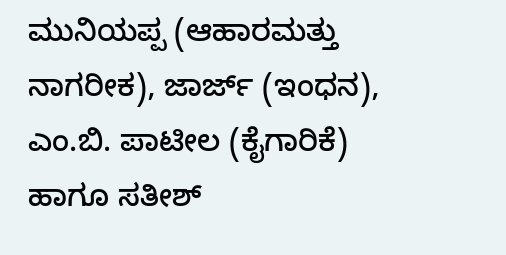ಮುನಿಯಪ್ಪ (ಆಹಾರಮತ್ತು ನಾಗರೀಕ), ಜಾರ್ಜ್ (ಇಂಧನ), ಎಂ.ಬಿ. ಪಾಟೀಲ (ಕೈಗಾರಿಕೆ) ಹಾಗೂ ಸತೀಶ್‌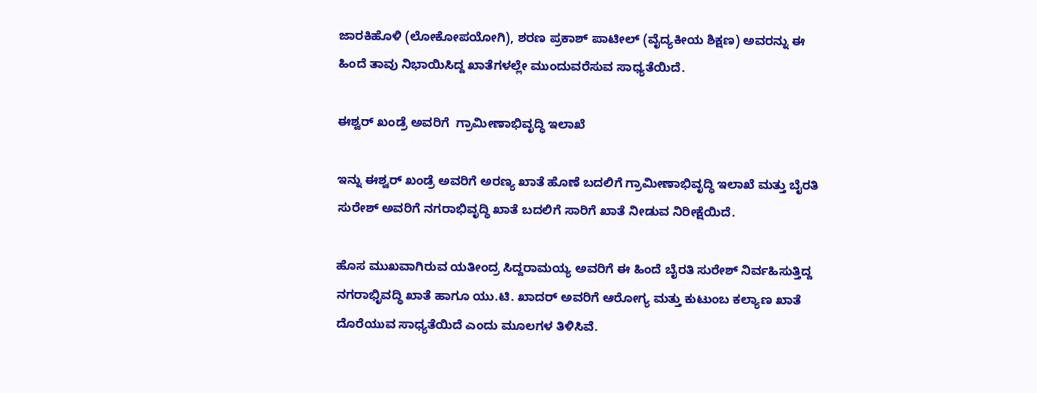ಜಾರಕಿಹೊಳಿ (ಲೋಕೋಪಯೋಗಿ), ಶರಣ ಪ್ರಕಾಶ್ ಪಾಟೀಲ್ (ವೈದ್ಯಕೀಯ ಶಿಕ್ಷಣ) ಅವರನ್ನು ಈ ಹಿಂದೆ ತಾವು ನಿಭಾಯಿಸಿದ್ದ ಖಾತೆಗಳಲ್ಲೇ ಮುಂದುವರೆಸುವ ಸಾಧ್ಯತೆಯಿದೆ.

ಈಶ್ವರ್‌ ಖಂಡ್ರೆ ಅವರಿಗೆ  ಗ್ರಾಮೀಣಾಭಿವೃದ್ಧಿ ಇಲಾಖೆ

ಇನ್ನು ಈಶ್ವರ್‌ ಖಂಡ್ರೆ ಅವರಿಗೆ ಅರಣ್ಯ ಖಾತೆ ಹೊಣೆ ಬದಲಿಗೆ ಗ್ರಾಮೀಣಾಭಿವೃದ್ಧಿ ಇಲಾಖೆ ಮತ್ತು ಬೈರತಿ ಸುರೇಶ್‌ ಅವರಿಗೆ ನಗರಾಭಿವೃದ್ಧಿ ಖಾತೆ ಬದಲಿಗೆ ಸಾರಿಗೆ ಖಾತೆ ನೀಡುವ ನಿರೀಕ್ಷೆಯಿದೆ.

ಹೊಸ ಮುಖವಾಗಿರುವ ಯತೀಂದ್ರ ಸಿದ್ದರಾಮಯ್ಯ ಅವರಿಗೆ ಈ ಹಿಂದೆ ಬೈರತಿ ಸುರೇಶ್‌ ನಿರ್ವಹಿಸುತ್ತಿದ್ದ ನಗರಾಭಿೃವದ್ಧಿ ಖಾತೆ ಹಾಗೂ ಯು.ಟಿ. ಖಾದರ್ ಅವರಿಗೆ ಆರೋಗ್ಯ ಮತ್ತು ಕುಟುಂಬ ಕಲ್ಯಾಣ ಖಾತೆ ದೊರೆಯುವ ಸಾಧ್ಯತೆಯಿದೆ ಎಂದು ಮೂಲಗಳ ತಿಳಿಸಿವೆ.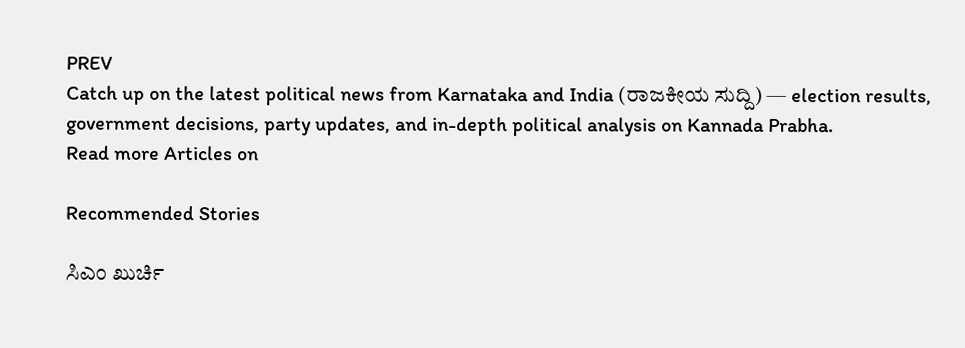PREV
Catch up on the latest political news from Karnataka and India (ರಾಜಕೀಯ ಸುದ್ದಿ) — election results, government decisions, party updates, and in-depth political analysis on Kannada Prabha.
Read more Articles on

Recommended Stories

ಸಿಎಂ ಖುರ್ಚಿ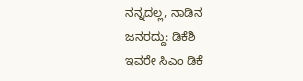ನನ್ನದಲ್ಲ, ನಾಡಿನ ಜನರದ್ದು: ಡಿಕೆಶಿ
ಇವರೇ ಸಿಎಂ ಡಿಕೆ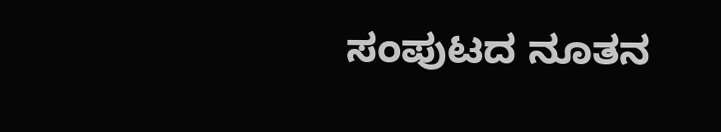ಸಂಪುಟದ ನೂತನ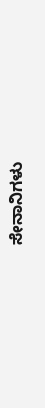ಸೇನಾನಿಗಳು